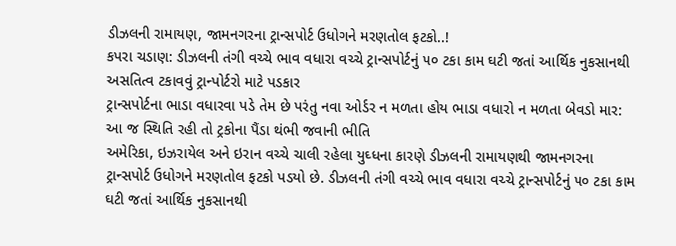ડીઝલની રામાયણ, જામનગરના ટ્રાન્સપોર્ટ ઉધોગને મરણતોલ ફટકો..!
કપરા ચડાણ: ડીઝલની તંગી વચ્ચે ભાવ વધારા વચ્ચે ટ્રાન્સપોર્ટનું ૫૦ ટકા કામ ઘટી જતાં આર્થિક નુકસાનથી અસતિત્વ ટકાવવું ટ્રાન્પોર્ટરો માટે પડકાર
ટ્રાન્સપોર્ટના ભાડા વધારવા પડે તેમ છે પરંતુ નવા ઓર્ડર ન મળતા હોય ભાડા વધારો ન મળતા બેવડો માર: આ જ સ્થિતિ રહી તો ટ્રકોના પૈંડા થંભી જવાની ભીતિ
અમેરિકા, ઇઝરાયેલ અને ઇરાન વચ્ચે ચાલી રહેલા યુઘ્ધના કારણે ડીઝલની રામાયણથી જામનગરના ટ્રાન્સપોર્ટ ઉધોગને મરણતોલ ફટકો પડયો છે. ડીઝલની તંગી વચ્ચે ભાવ વધારા વચ્ચે ટ્રાન્સપોર્ટનું ૫૦ ટકા કામ ઘટી જતાં આર્થિક નુકસાનથી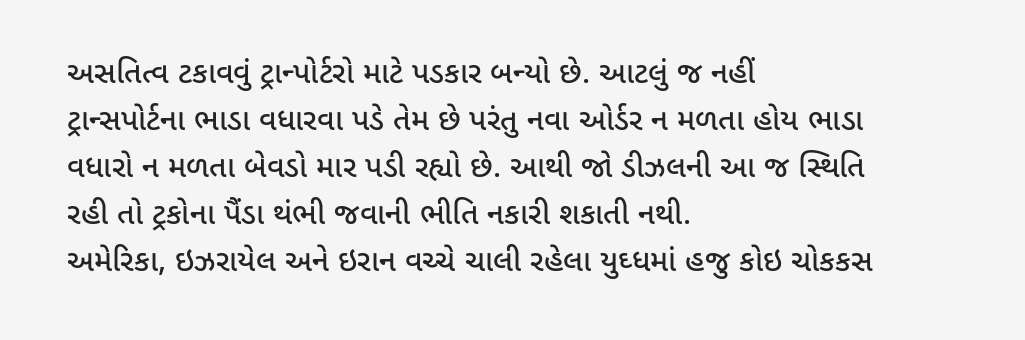અસતિત્વ ટકાવવું ટ્રાન્પોર્ટરો માટે પડકાર બન્યો છે. આટલું જ નહીં ટ્રાન્સપોર્ટના ભાડા વધારવા પડે તેમ છે પરંતુ નવા ઓર્ડર ન મળતા હોય ભાડા વધારો ન મળતા બેવડો માર પડી રહ્યો છે. આથી જો ડીઝલની આ જ સ્થિતિ રહી તો ટ્રકોના પૈંડા થંભી જવાની ભીતિ નકારી શકાતી નથી.
અમેરિકા, ઇઝરાયેલ અને ઇરાન વચ્ચે ચાલી રહેલા યુઘ્ધમાં હજુ કોઇ ચોકકસ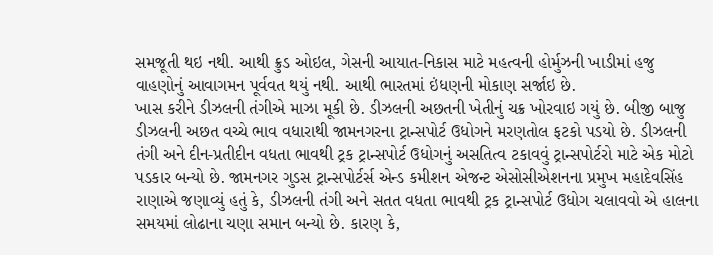સમજૂતી થઇ નથી. આથી ક્રુડ ઓઇલ, ગેસની આયાત-નિકાસ માટે મહત્વની હોર્મુઝની ખાડીમાં હજુ વાહણોનું આવાગમન પૂર્વવત થયું નથી. આથી ભારતમાં ઇંધણની મોકાણ સર્જાઇ છે.
ખાસ કરીને ડીઝલની તંગીએ માઝા મૂકી છે. ડીઝલની અછતની ખેતીનું ચક્ર ખોરવાઇ ગયું છે. બીજી બાજુ ડીઝલની અછત વચ્ચે ભાવ વધારાથી જામનગરના ટ્રાન્સપોર્ટ ઉધોગને મરણતોલ ફટકો પડયો છે. ડીઝલની તંગી અને દીન-પ્રતીદીન વધતા ભાવથી ટ્રક ટ્રાન્સપોર્ટ ઉધોગનું અસતિત્વ ટકાવવું ટ્રાન્સપોર્ટરો માટે એક મોટો પડકાર બન્યો છે. જામનગર ગુડસ ટ્રાન્સપોર્ટર્સ એન્ડ કમીશન એજન્ટ એસોસીએશનના પ્રમુખ મહાદેવસિંહ રાણાએ જણાવ્યું હતું કે, ડીઝલની તંગી અને સતત વધતા ભાવથી ટ્રક ટ્રાન્સપોર્ટ ઉધોગ ચલાવવો એ હાલના સમયમાં લોઢાના ચણા સમાન બન્યો છે. કારણ કે,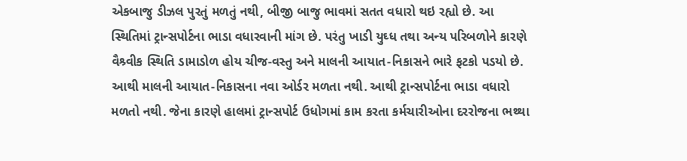એકબાજુ ડીઝલ પુરતું મળતું નથી, બીજી બાજુ ભાવમાં સતત વધારો થઇ રહ્યો છે. આ સ્થિતિમાં ટ્રાન્સપોર્ટના ભાડા વધારવાની માંગ છે. પરંતુ ખાડી યુઘ્ધ તથા અન્ય પરિબળોને કારણે વૈશ્ર્વીક સ્થિતિ ડામાડોળ હોય ચીજ-વસ્તુ અને માલની આયાત-નિકાસને ભારે ફટકો પડયો છે. આથી માલની આયાત-નિકાસના નવા ઓર્ડર મળતા નથી. આથી ટ્રાન્સપોર્ટના ભાડા વધારો મળતો નથી. જેના કારણે હાલમાં ટ્રાન્સપોર્ટ ઉધોગમાં કામ કરતા કર્મચારીઓના દરરોજના ભથ્થા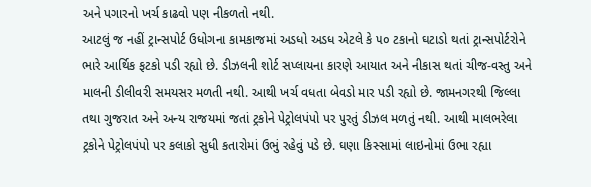અને પગારનો ખર્ચ કાઢવો પણ નીકળતો નથી.
આટલું જ નહીં ટ્રાન્સપોર્ટ ઉધોગના કામકાજમાં અડધો અડધ એટલે કે ૫૦ ટકાનો ઘટાડો થતાં ટ્રાન્સપોર્ટરોને ભારે આર્થિક ફટકો પડી રહ્યો છે. ડીઝલની શોર્ટ સપ્લાયના કારણે આયાત અને નીકાસ થતાં ચીજ-વસ્તુ અને માલની ડીલીવરી સમયસર મળતી નથી. આથી ખર્ચ વધતા બેવડો માર પડી રહ્યો છે. જામનગરથી જિલ્લા તથા ગુજરાત અને અન્ય રાજયમાં જતાં ટ્રકોને પેટ્રોલપંપો પર પુરતું ડીઝલ મળતું નથી. આથી માલભરેલા ટ્રકોને પેટ્રોલપંપો પર કલાકો સુધી કતારોમાં ઉભું રહેવું પડે છે. ઘણા કિસ્સામાં લાઇનોમાં ઉભા રહ્યા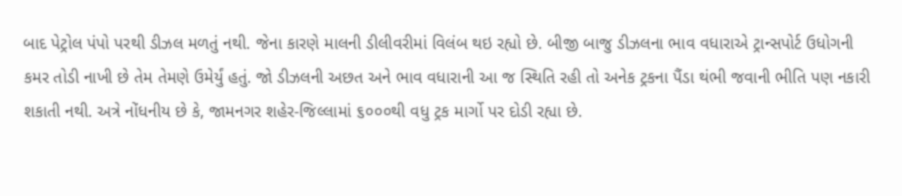બાદ પેટ્રોલ પંપો પરથી ડીઝલ મળતું નથી. જેના કારણે માલની ડીલીવરીમાં વિલંબ થઇ રહ્યો છે. બીજી બાજુ ડીઝલના ભાવ વધારાએ ટ્રાન્સપોર્ટ ઉધોગની કમર તોડી નાખી છે તેમ તેમણે ઉમેર્યું હતું. જો ડીઝલની અછત અને ભાવ વધારાની આ જ સ્થિતિ રહી તો અનેક ટ્રકના પૈંડા થંભી જવાની ભીતિ પણ નકારી શકાતી નથી. અત્રે નોંધનીય છે કે, જામનગર શહેર-જિલ્લામાં ૬૦૦૦થી વધુ ટ્રક માર્ગો પર દોડી રહ્યા છે.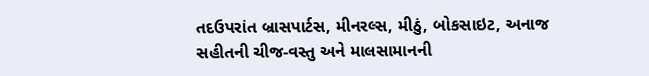તદઉપરાંત બ્રાસપાર્ટસ, મીનરલ્સ, મીઠું, બોકસાઇટ, અનાજ સહીતની ચીજ-વસ્તુ અને માલસામાનની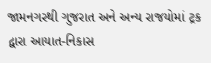જામનગરથી ગુજરાત અને અન્ય રાજયોમાં ટ્રક દ્વારા આયાત-નિકાસ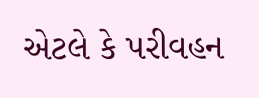એટલે કે પરીવહન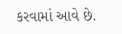કરવામાં આવે છે.